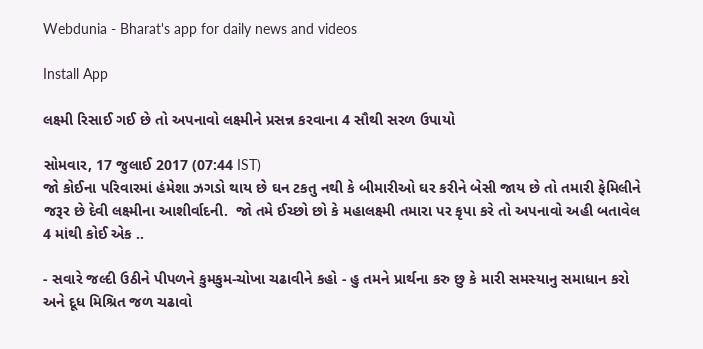Webdunia - Bharat's app for daily news and videos

Install App

લક્ષ્મી રિસાઈ ગઈ છે તો અપનાવો લક્ષ્મીને પ્રસન્ન કરવાના 4 સૌથી સરળ ઉપાયો

સોમવાર, 17 જુલાઈ 2017 (07:44 IST)
જો કોઈના પરિવારમાં હંમેશા ઝગડો થાય છે ઘન ટકતુ નથી કે બીમારીઓ ઘર કરીને બેસી જાય છે તો તમારી ફેમિલીને જરૂર છે દેવી લક્ષ્મીના આશીર્વાદની.  જો તમે ઈચ્છો છો કે મહાલક્ષ્મી તમારા પર કૃપા કરે તો અપનાવો અહી બતાવેલ 4 માંથી કોઈ એક ..

- સવારે જલ્દી ઉઠીને પીપળને કુમકુમ-ચોખા ચઢાવીને કહો - હુ તમને પ્રાર્થના કરુ છુ કે મારી સમસ્યાનુ સમાધાન કરો અને દૂધ મિશ્રિત જળ ચઢાવો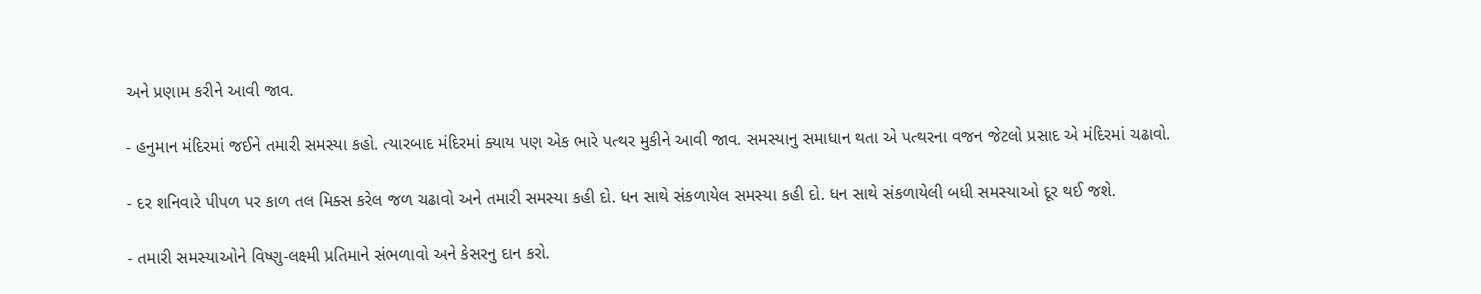અને પ્રણામ કરીને આવી જાવ.

- હનુમાન મંદિરમાં જઈને તમારી સમસ્યા કહો. ત્યારબાદ મંદિરમાં ક્યાય પણ એક ભારે પત્થર મુકીને આવી જાવ. સમસ્યાનુ સમાધાન થતા એ પત્થરના વજન જેટલો પ્રસાદ એ મંદિરમાં ચઢાવો.

- દર શનિવારે પીપળ પર કાળ તલ મિક્સ કરેલ જળ ચઢાવો અને તમારી સમસ્યા કહી દો. ધન સાથે સંકળાયેલ સમસ્યા કહી દો. ધન સાથે સંકળાયેલી બધી સમસ્યાઓ દૂર થઈ જશે.

- તમારી સમસ્યાઓને વિષ્ણુ-લક્ષ્મી પ્રતિમાને સંભળાવો અને કેસરનુ દાન કરો.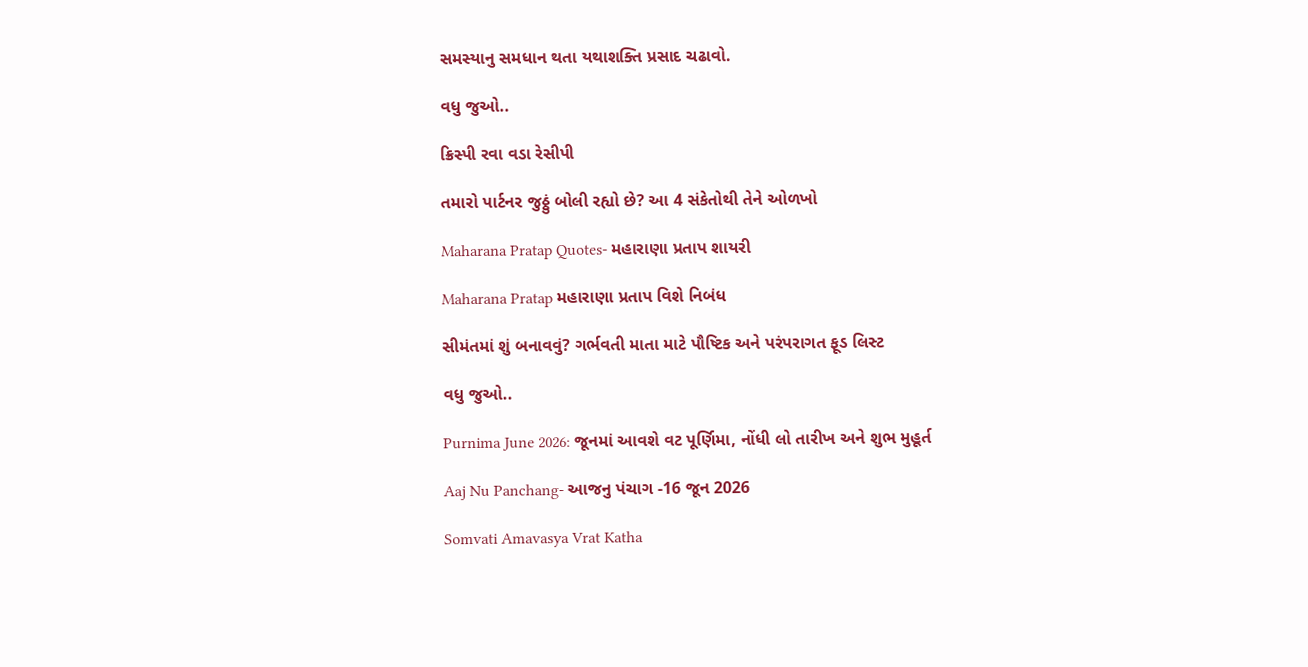સમસ્યાનુ સમધાન થતા યથાશક્તિ પ્રસાદ ચઢાવો.

વધુ જુઓ..

ક્રિસ્પી રવા વડા રેસીપી

તમારો પાર્ટનર જુઠ્ઠું બોલી રહ્યો છે? આ 4 સંકેતોથી તેને ઓળખો

Maharana Pratap Quotes- મહારાણા પ્રતાપ શાયરી

Maharana Pratap મહારાણા પ્રતાપ વિશે નિબંધ

સીમંતમાં શું બનાવવું? ગર્ભવતી માતા માટે પૌષ્ટિક અને પરંપરાગત ફૂડ લિસ્ટ

વધુ જુઓ..

Purnima June 2026: જૂનમાં આવશે વટ પૂર્ણિમા, નોંધી લો તારીખ અને શુભ મુહૂર્ત

Aaj Nu Panchang- આજનુ પંચાગ -16 જૂન 2026

Somvati Amavasya Vrat Katha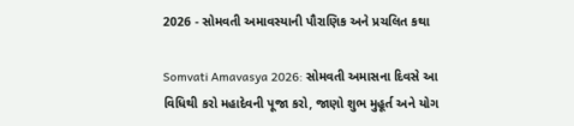2026 - સોમવતી અમાવસ્યાની પૌરાણિક અને પ્રચલિત કથા

Somvati Amavasya 2026: સોમવતી અમાસના દિવસે આ વિધિથી કરો મહાદેવની પૂજા કરો, જાણો શુભ મુહૂર્ત અને યોગ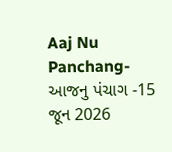Aaj Nu Panchang- આજનુ પંચાગ -15 જૂન 2026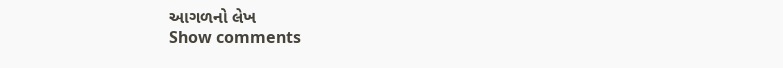આગળનો લેખ
Show comments